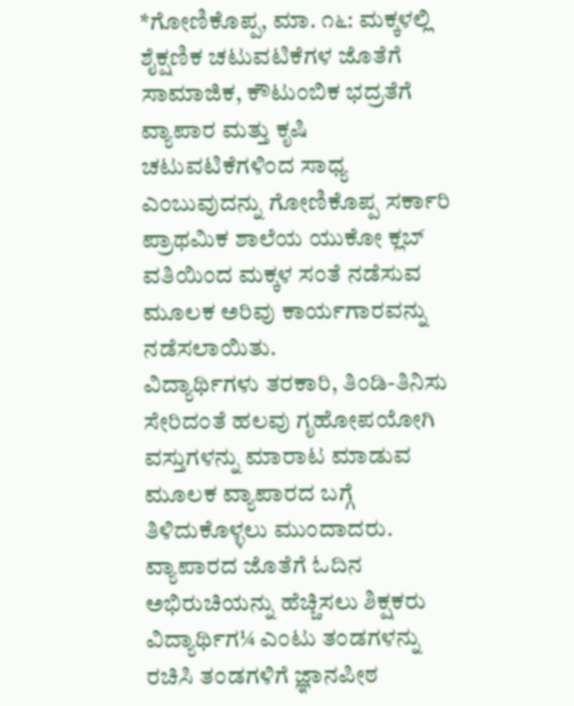*ಗೋಣಿಕೊಪ್ಪ, ಮಾ. ೧೬: ಮಕ್ಕಳಲ್ಲಿ ಶೈಕ್ಷಣಿಕ ಚಟುವಟಿಕೆಗಳ ಜೊತೆಗೆ ಸಾಮಾಜಿಕ, ಕೌಟುಂಬಿಕ ಭದ್ರತೆಗೆ ವ್ಯಾಪಾರ ಮತ್ತು ಕೃಷಿ ಚಟುವಟಿಕೆಗಳಿಂದ ಸಾಧ್ಯ ಎಂಬುವುದನ್ನು ಗೋಣಿಕೊಪ್ಪ ಸರ್ಕಾರಿ ಪ್ರಾಥಮಿಕ ಶಾಲೆಯ ಯುಕೋ ಕ್ಲಬ್ ವತಿಯಿಂದ ಮಕ್ಕಳ ಸಂತೆ ನಡೆಸುವ ಮೂಲಕ ಅರಿವು ಕಾರ್ಯಗಾರವನ್ನು ನಡೆಸಲಾಯಿತು.
ವಿದ್ಯಾರ್ಥಿಗಳು ತರಕಾರಿ, ತಿಂಡಿ-ತಿನಿಸು ಸೇರಿದಂತೆ ಹಲವು ಗೃಹೋಪಯೋಗಿ ವಸ್ತುಗಳನ್ನು ಮಾರಾಟ ಮಾಡುವ ಮೂಲಕ ವ್ಯಾಪಾರದ ಬಗ್ಗೆ ತಿಳಿದುಕೊಳ್ಳಲು ಮುಂದಾದರು.
ವ್ಯಾಪಾರದ ಜೊತೆಗೆ ಓದಿನ ಅಭಿರುಚಿಯನ್ನು ಹೆಚ್ಚಿಸಲು ಶಿಕ್ಷಕರು ವಿದ್ಯಾರ್ಥಿಗ¼ ಎಂಟು ತಂಡಗಳನ್ನು ರಚಿಸಿ ತಂಡಗಳಿಗೆ ಜ್ಞಾನಪೀಠ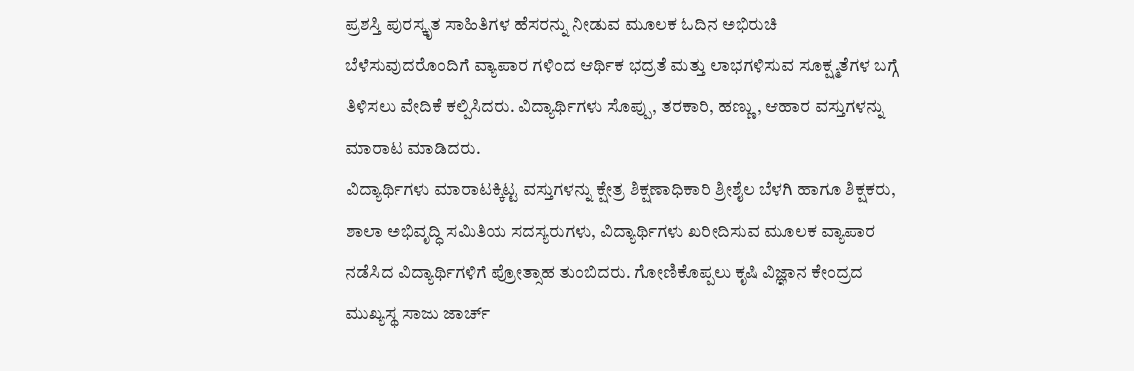ಪ್ರಶಸ್ತಿ ಪುರಸ್ಕೃತ ಸಾಹಿತಿಗಳ ಹೆಸರನ್ನು ನೀಡುವ ಮೂಲಕ ಓದಿನ ಅಭಿರುಚಿ ಬೆಳೆಸುವುದರೊಂದಿಗೆ ವ್ಯಾಪಾರ ಗಳಿಂದ ಆರ್ಥಿಕ ಭದ್ರತೆ ಮತ್ತು ಲಾಭಗಳಿಸುವ ಸೂಕ್ಷ್ಮತೆಗಳ ಬಗ್ಗೆ ತಿಳಿಸಲು ವೇದಿಕೆ ಕಲ್ಪಿಸಿದರು. ವಿದ್ಯಾರ್ಥಿಗಳು ಸೊಪ್ಪು, ತರಕಾರಿ, ಹಣ್ಣು, ಆಹಾರ ವಸ್ತುಗಳನ್ನು ಮಾರಾಟ ಮಾಡಿದರು.
ವಿದ್ಯಾರ್ಥಿಗಳು ಮಾರಾಟಕ್ಕಿಟ್ಟ ವಸ್ತುಗಳನ್ನು ಕ್ಷೇತ್ರ ಶಿಕ್ಷಣಾಧಿಕಾರಿ ಶ್ರೀಶೈಲ ಬೆಳಗಿ ಹಾಗೂ ಶಿಕ್ಷಕರು, ಶಾಲಾ ಅಭಿವೃದ್ಧಿ ಸಮಿತಿಯ ಸದಸ್ಯರುಗಳು, ವಿದ್ಯಾರ್ಥಿಗಳು ಖರೀದಿಸುವ ಮೂಲಕ ವ್ಯಾಪಾರ ನಡೆಸಿದ ವಿದ್ಯಾರ್ಥಿಗಳಿಗೆ ಪ್ರೋತ್ಸಾಹ ತುಂಬಿದರು. ಗೋಣಿಕೊಪ್ಪಲು ಕೃಷಿ ವಿಜ್ಞಾನ ಕೇಂದ್ರದ ಮುಖ್ಯಸ್ಥ ಸಾಜು ಜಾರ್ಚ್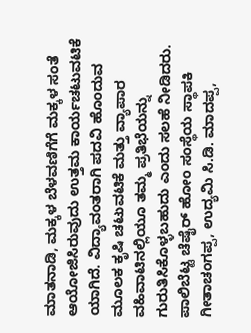ಮಾತನಾಡಿ, ಮಕ್ಕಳ ಬೆಳವಣಿಗೆಗೆ ಮಕ್ಕಳ ಸಂತೆ ಆಯೋಜಿಸಿರುವುದು ಉತ್ತಮ ಕಾರ್ಯಚಟುವಟಿಕೆ ಯಾಗಿದೆ. ವಿದ್ಯಾವಂತರಾಗಿ ಪದವಿ ಹೊಂದುವ ಮೂಲಕ ಕೃಷಿ ಚಟುವಟಿಕೆ ಮತ್ತು ವ್ಯಾಪಾರ ವಹಿವಾಟಿನಲ್ಲಿಯೂ ತಮ್ಮ ಪ್ರತಿಭೆಯನ್ನು ಗುರುತಿಸಿಕೊಳ್ಳಬಹುದು ಎಂದು ಸಲಹೆ ನೀಡಿದರು. ಪಾಲಿಬೆಟ್ಟ ಚೆಷೈರ್ ಹೋಂ ಸಂಸ್ಥೆಯ ಸ್ಥಾಪಕಿ ಗೀತಾಚಂಗಪ್ಪ, ಉದ್ಯಮಿ ಸಿ.ಡಿ. ಮಾದಪ್ಪ,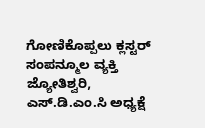ಗೋಣಿಕೊಪ್ಪಲು ಕ್ಲಸ್ಟರ್ ಸಂಪನ್ಮೂಲ ವ್ಯಕ್ತಿ ಜ್ಯೋತಿಶ್ವರಿ, ಎಸ್.ಡಿ.ಎಂ.ಸಿ ಅಧ್ಯಕ್ಷೆ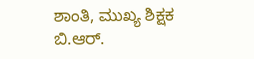ಶಾಂತಿ, ಮುಖ್ಯ ಶಿಕ್ಷಕ ಬಿ.ಆರ್.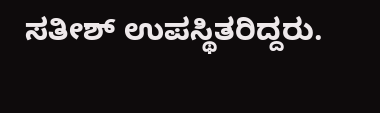ಸತೀಶ್ ಉಪಸ್ಥಿತರಿದ್ದರು.